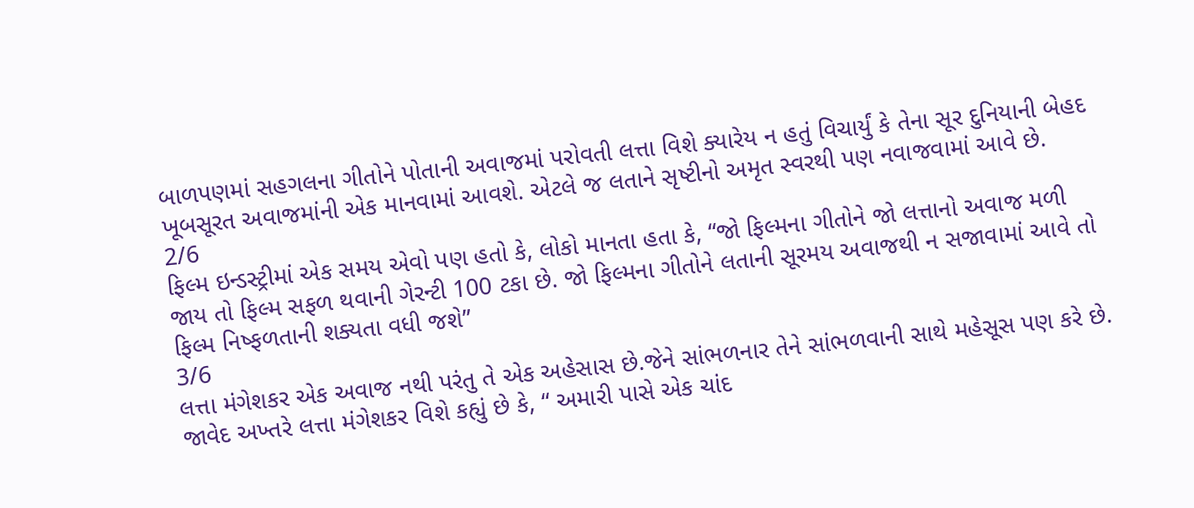બાળપણમાં સહગલના ગીતોને પોતાની અવાજમાં પરોવતી લત્તા વિશે ક્યારેય ન હતું વિચાર્યું કે તેના સૂર દુનિયાની બેહદ ખૂબસૂરત અવાજમાંની એક માનવામાં આવશે. એટલે જ લતાને સૃષ્ટીનો અમૃત સ્વરથી પણ નવાજવામાં આવે છે.
2/6
ફિલ્મ ઇન્ડસ્ટ્રીમાં એક સમય એવો પણ હતો કે, લોકો માનતા હતા કે, “જો ફિલ્મના ગીતોને જો લત્તાનો અવાજ મળી જાય તો ફિલ્મ સફળ થવાની ગેરન્ટી 100 ટકા છે. જો ફિલ્મના ગીતોને લતાની સૂરમય અવાજથી ન સજાવામાં આવે તો ફિલ્મ નિષ્ફળતાની શક્યતા વધી જશે”
3/6
લત્તા મંગેશકર એક અવાજ નથી પરંતુ તે એક અહેસાસ છે.જેને સાંભળનાર તેને સાંભળવાની સાથે મહેસૂસ પણ કરે છે. જાવેદ અખ્તરે લત્તા મંગેશકર વિશે કહ્યું છે કે, “ અમારી પાસે એક ચાંદ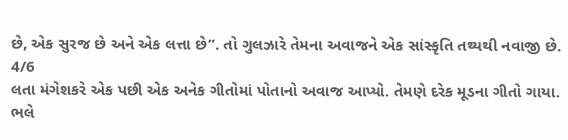છે, એક સુરજ છે અને એક લત્તા છે”. તો ગુલઝારે તેમના અવાજને એક સાંસ્કૃતિ તથ્યથી નવાજી છે.
4/6
લતા મંગેશકરે એક પછી એક અનેક ગીતોમાં પોતાનો અવાજ આપ્યો. તેમણે દરેક મૂડના ગીતો ગાયા. ભલે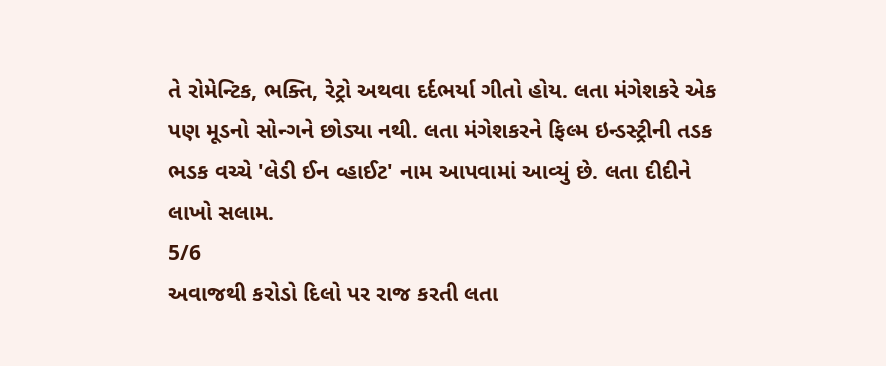તે રોમેન્ટિક, ભક્તિ, રેટ્રો અથવા દર્દભર્યા ગીતો હોય. લતા મંગેશકરે એક પણ મૂડનો સોન્ગને છોડ્યા નથી. લતા મંગેશકરને ફિલ્મ ઇન્ડસ્ટ્રીની તડક ભડક વચ્ચે 'લેડી ઈન વ્હાઈટ' નામ આપવામાં આવ્યું છે. લતા દીદીને લાખો સલામ.
5/6
અવાજથી કરોડો દિલો પર રાજ કરતી લતા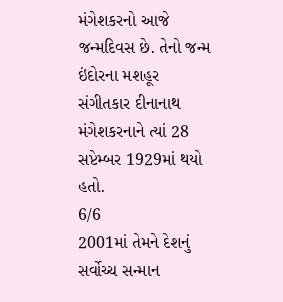મંગેશકરનો આજે જન્મદિવસ છે. તેનો જન્મ ઇંદોરના મશહૂર સંગીતકાર દીનાનાથ મંગેશકરનાને ત્યાં 28 સપ્ટેમ્બર 1929માં થયો હતો.
6/6
2001માં તેમને દેશનું સર્વોચ્ચ સન્માન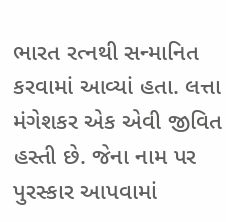ભારત રત્નથી સન્માનિત કરવામાં આવ્યાં હતા. લત્તા મંગેશકર એક એવી જીવિત હસ્તી છે. જેના નામ પર પુરસ્કાર આપવામાં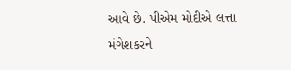આવે છે. પીએમ મોદીએ લત્તા મંગેશકરને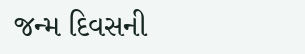જન્મ દિવસની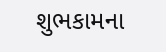શુભકામના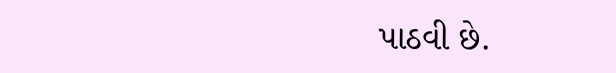પાઠવી છે.